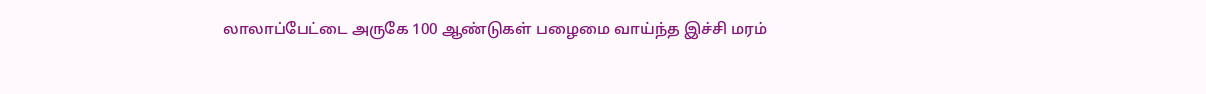லாலாப்பேட்டை அருகே 100 ஆண்டுகள் பழைமை வாய்ந்த இச்சி மரம்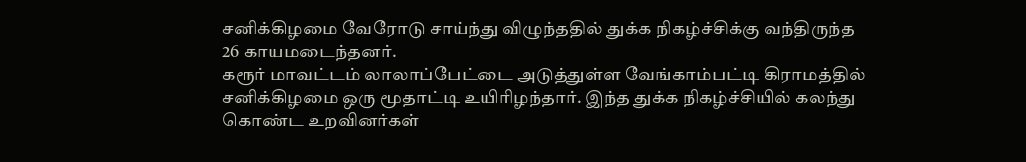சனிக்கிழமை வேரோடு சாய்ந்து விழுந்ததில் துக்க நிகழ்ச்சிக்கு வந்திருந்த 26 காயமடைந்தனர்.
கரூர் மாவட்டம் லாலாப்பேட்டை அடுத்துள்ள வேங்காம்பட்டி கிராமத்தில் சனிக்கிழமை ஒரு மூதாட்டி உயிரிழந்தார். இந்த துக்க நிகழ்ச்சியில் கலந்து கொண்ட உறவினர்கள்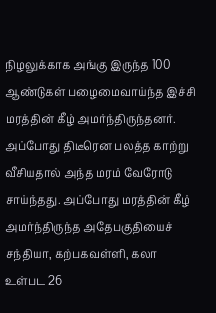நிழலுக்காக அங்கு இருந்த 100 ஆண்டுகள் பழைமைவாய்ந்த இச்சி மரத்தின் கீழ் அமர்ந்திருந்தனர். அப்போது திடீரென பலத்த காற்று வீசியதால் அந்த மரம் வேரோடு சாய்ந்தது. அப்போது மரத்தின் கீழ் அமர்ந்திருந்த அதேபகுதியைச் சந்தியா, கற்பகவள்ளி, கலா உள்பட 26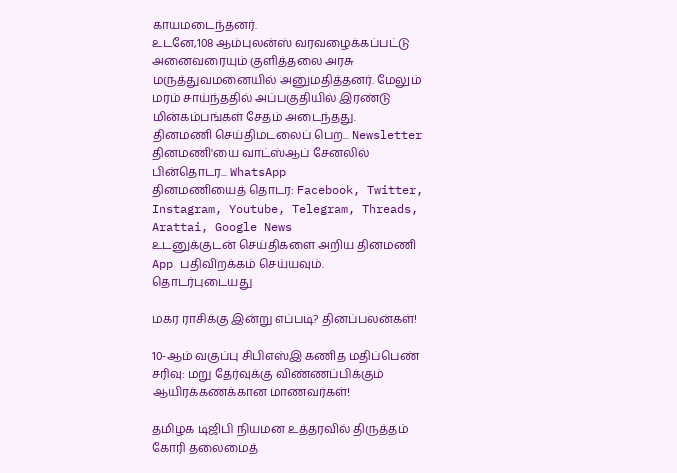காயமடைந்தனர்.
உடனே,108 ஆம்புலன்ஸ் வரவழைக்கப்பட்டு அனைவரையும் குளித்தலை அரசு மருத்துவமனையில் அனுமதித்தனர். மேலும் மரம் சாய்ந்ததில் அப்பகுதியில் இரண்டு மின்கம்பங்கள் சேதம் அடைந்தது.
தினமணி செய்திமடலைப் பெற... Newsletter
தினமணி'யை வாட்ஸ்ஆப் சேனலில் பின்தொடர... WhatsApp
தினமணியைத் தொடர: Facebook, Twitter, Instagram, Youtube, Telegram, Threads, Arattai, Google News
உடனுக்குடன் செய்திகளை அறிய தினமணி App பதிவிறக்கம் செய்யவும்.
தொடர்புடையது

மகர ராசிக்கு இன்று எப்படி? தினப்பலன்கள்!

10-ஆம் வகுப்பு சிபிஎஸ்இ கணித மதிப்பெண் சரிவு: மறு தேர்வுக்கு விண்ணப்பிக்கும் ஆயிரக்கணக்கான மாணவர்கள்!

தமிழக டிஜிபி நியமன உத்தரவில் திருத்தம் கோரி தலைமைத்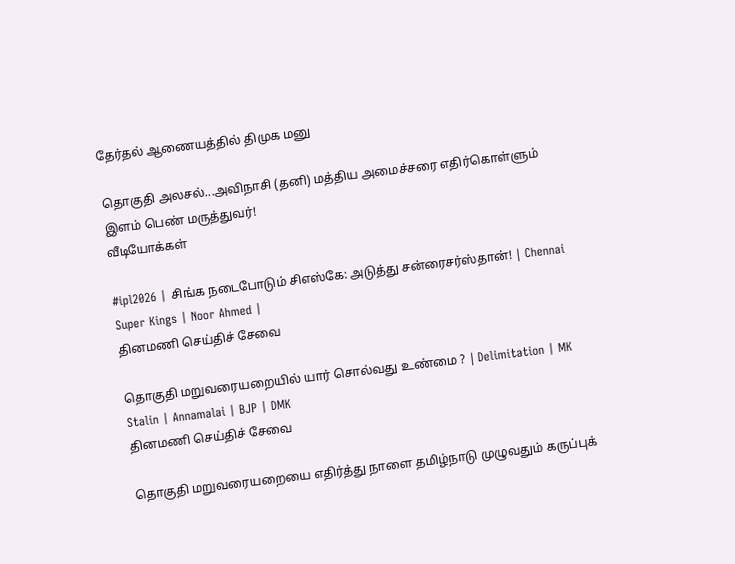தேர்தல் ஆணையத்தில் திமுக மனு

தொகுதி அலசல்...அவிநாசி (தனி) மத்திய அமைச்சரை எதிர்கொள்ளும் இளம் பெண் மருத்துவர்!
வீடியோக்கள்

#ipl2026 | சிங்க நடைபோடும் சிஎஸ்கே: அடுத்து சன்ரைசர்ஸ்தான்! | Chennai Super Kings | Noor Ahmed |
தினமணி செய்திச் சேவை

தொகுதி மறுவரையறையில் யார் சொல்வது உண்மை ? | Delimitation | MK Stalin | Annamalai | BJP | DMK
தினமணி செய்திச் சேவை

தொகுதி மறுவரையறையை எதிர்த்து நாளை தமிழ்நாடு முழுவதும் கருப்புக்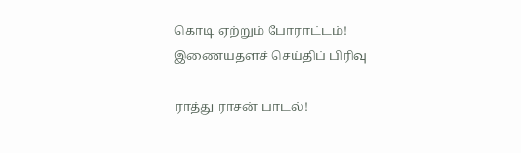கொடி ஏற்றும் போராட்டம்!
இணையதளச் செய்திப் பிரிவு

ராத்து ராசன் பாடல்!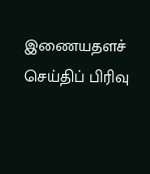இணையதளச் செய்திப் பிரிவு